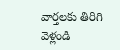వార్తలకు తిరిగి వెళ్లండి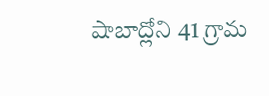షాబాద్లోని 41 గ్రామ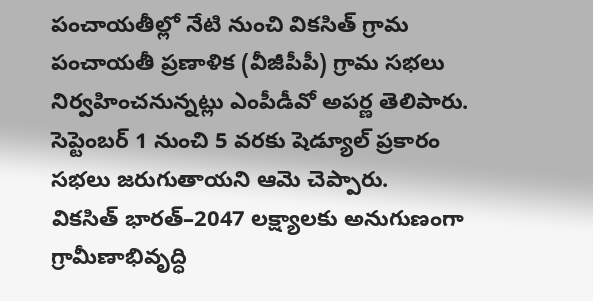పంచాయతీల్లో నేటి నుంచి వికసిత్ గ్రామ పంచాయతీ ప్రణాళిక (వీజీపీపీ) గ్రామ సభలు నిర్వహించనున్నట్లు ఎంపీడీవో అపర్ణ తెలిపారు. సెప్టెంబర్ 1 నుంచి 5 వరకు షెడ్యూల్ ప్రకారం సభలు జరుగుతాయని ఆమె చెప్పారు.
వికసిత్ భారత్–2047 లక్ష్యాలకు అనుగుణంగా గ్రామీణాభివృద్ధి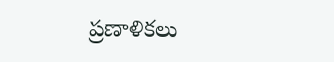ప్రణాళికలు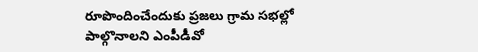రూపొందించేందుకు ప్రజలు గ్రామ సభల్లో పాల్గొనాలని ఎంపీడీవో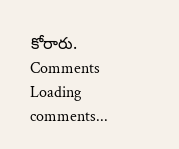కోరారు.
Comments
Loading comments...